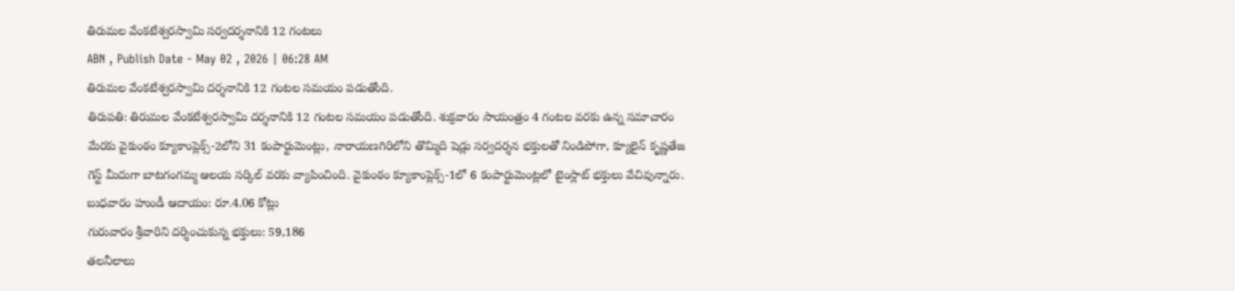తిరుమల వేంకటేశ్వరస్వామి సర్వదర్శనానికి 12 గంటలు
ABN , Publish Date - May 02 , 2026 | 06:28 AM
తిరుమల వేంకటేశ్వరస్వామి దర్శనానికి 12 గంటల సమయం పడుతోంది.
తిరుపతి: తిరుమల వేంకటేశ్వరస్వామి దర్శనానికి 12 గంటల సమయం పడుతోంది. శుక్రవారం సాయంత్రం 4 గంటల వరకు ఉన్న సమాచారం మేరకు వైకుంఠం క్యూకాంప్లెక్స్-2లోని 31 కంపార్టుమెంట్లు, నారాయణగిరిలోని తొమ్మిది షెడ్లు సర్వదర్శన భక్తులతో నిండిపోగా, క్యూలైన్ కృష్ణతేజ గెస్ట్ మీదుగా బాటగంగమ్మ ఆలయ సర్కిల్ వరకు వ్యాపించింది. వైకుంఠం క్యూకాంప్లెక్స్-1లో 6 కంపార్టుమెంట్లలో టైంస్లాట్ భక్తులు వేచివున్నారు.
బుధవారం హుండీ ఆదాయం: రూ.4.06 కోట్లు
గురువారం శ్రీవారిని దర్శించుకున్న భక్తులు: 59,186
తలనీలాలు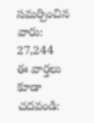సమర్పించిన వారు: 27,244
ఈ వార్తలు కూడా చదవండి: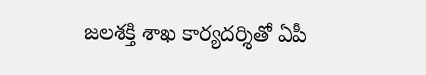జలశక్తి శాఖ కార్యదర్శితో ఏపీ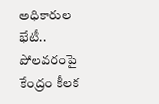అధికారుల భేటీ.. పోలవరంపై కేంద్రం కీలక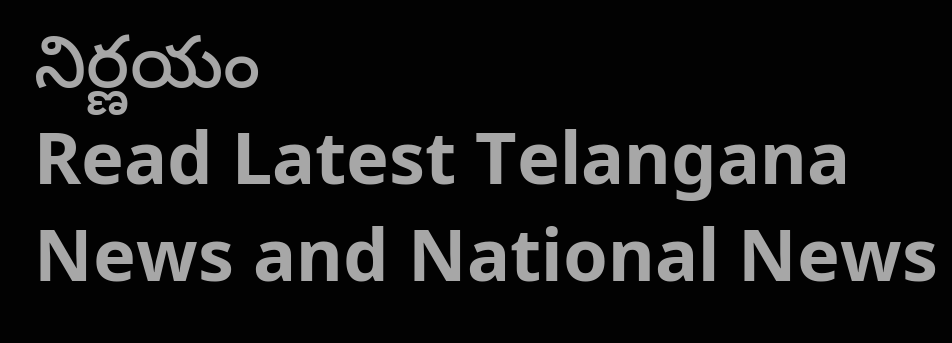నిర్ణయం
Read Latest Telangana News and National News